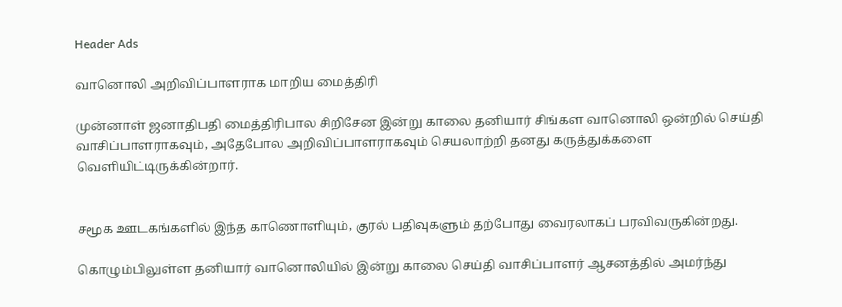Header Ads

வானொலி அறிவிப்பாளராக மாறிய மைத்திரி

முன்னாள் ஜனாதிபதி மைத்திரிபால சிறிசேன இன்று காலை தனியார் சிங்கள வானொலி ஒன்றில் செய்தி வாசிப்பாளராகவும், அதேபோல அறிவிப்பாளராகவும் செயலாற்றி தனது கருத்துக்களை வெளியிட்டிருக்கின்றார்.


சமூக ஊடகங்களில் இந்த காணொளியும், குரல் பதிவுகளும் தற்போது வைரலாகப் பரவிவருகின்றது.

கொழும்பிலுள்ள தனியார் வானொலியில் இன்று காலை செய்தி வாசிப்பாளர் ஆசனத்தில் அமர்ந்து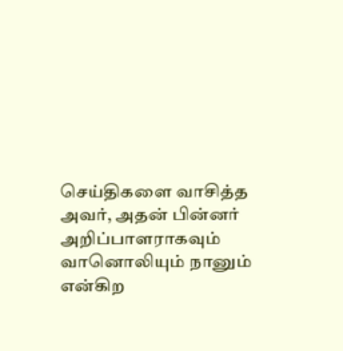செய்திகளை வாசித்த அவர், அதன் பின்னர் அறிப்பாளராகவும் வானொலியும் நானும் என்கிற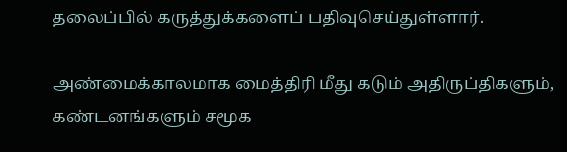தலைப்பில் கருத்துக்களைப் பதிவுசெய்துள்ளார்.

அண்மைக்காலமாக மைத்திரி மீது கடும் அதிருப்திகளும், கண்டனங்களும் சமூக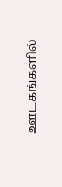ஊடகங்களில்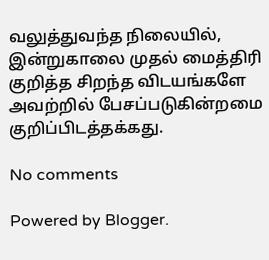வலுத்துவந்த நிலையில், இன்றுகாலை முதல் மைத்திரி குறித்த சிறந்த விடயங்களே அவற்றில் பேசப்படுகின்றமை குறிப்பிடத்தக்கது.

No comments

Powered by Blogger.